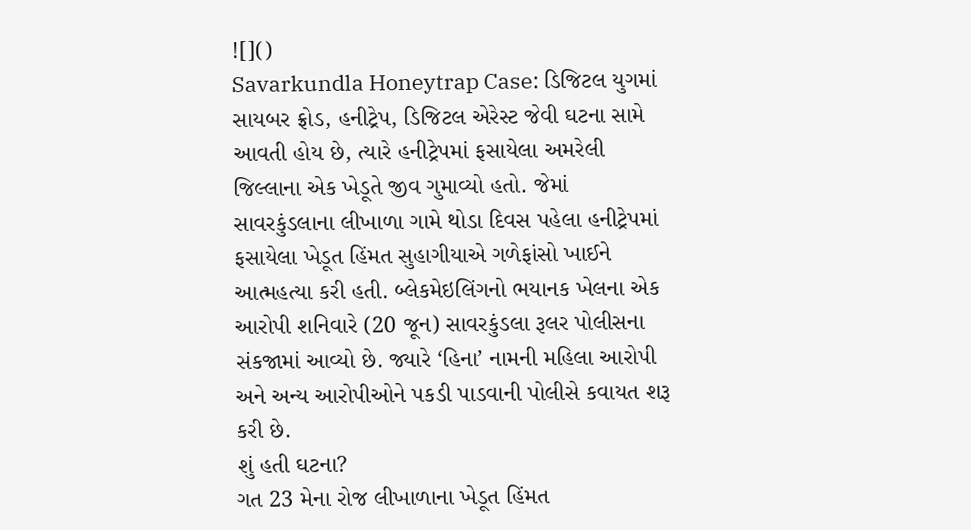![]()
Savarkundla Honeytrap Case: ડિજિટલ યુગમાં સાયબર ફ્રોડ, હનીટ્રેપ, ડિજિટલ એરેસ્ટ જેવી ઘટના સામે આવતી હોય છે, ત્યારે હનીટ્રેપમાં ફસાયેલા અમરેલી જિલ્લાના એક ખેડૂતે જીવ ગુમાવ્યો હતો. જેમાં સાવરકુંડલાના લીખાળા ગામે થોડા દિવસ પહેલા હનીટ્રેપમાં ફસાયેલા ખેડૂત હિંમત સુહાગીયાએ ગળેફાંસો ખાઈને આત્મહત્યા કરી હતી. બ્લેકમેઇલિંગનો ભયાનક ખેલના એક આરોપી શનિવારે (20 જૂન) સાવરકુંડલા રૂલર પોલીસના સંકજામાં આવ્યો છે. જ્યારે ‘હિના’ નામની મહિલા આરોપી અને અન્ય આરોપીઓને પકડી પાડવાની પોલીસે કવાયત શરૂ કરી છે.
શું હતી ઘટના?
ગત 23 મેના રોજ લીખાળાના ખેડૂત હિંમત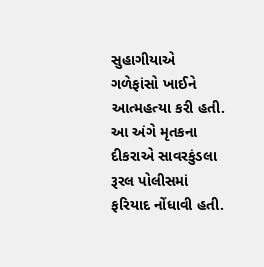સુહાગીયાએ ગળેફાંસો ખાઈને આત્મહત્યા કરી હતી. આ અંગે મૃતકના દીકરાએ સાવરકુંડલા રૂરલ પોલીસમાં ફરિયાદ નોંધાવી હતી.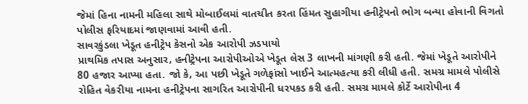જેમાં હિના નામની મહિલા સાથે મોબાઈલમાં વાતચીત કરતા હિંમત સુહાગીયા હનીટ્રેપનો ભોગ બન્યા હોવાની વિગતો પોલીસ ફરિયાદમાં જાણવામાં આવી હતી.
સાવરકુંડલા ખેડૂત હનીટ્રેપ કેસનો એક આરોપી ઝડપાયો
પ્રાથમિક તપાસ અનુસાર, હનીટ્રેપના આરોપીઓએ ખેડૂત લેસ 3 લાખની માંગણી કરી હતી. જેમાં ખેડૂતે આરોપીને 80 હજાર આપ્યા હતા. જો કે, આ પછી ખેડૂતે ગળેફાંસો ખાઈને આત્મહત્યા કરી લીધી હતી. સમગ્ર મામલે પોલીસે રોહિત વેકરીયા નામના હનીટ્રેપના સાગરિત આરોપીની ધરપકડ કરી હતી. સમગ્ર મામલે કોર્ટે આરોપીના 4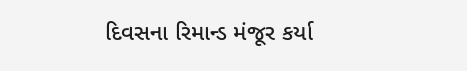દિવસના રિમાન્ડ મંજૂર કર્યા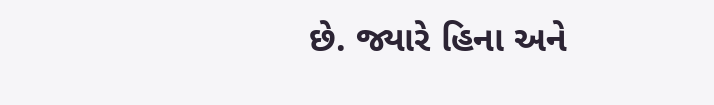છે. જ્યારે હિના અને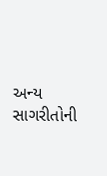અન્ય સાગરીતોની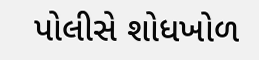પોલીસે શોધખોળ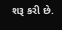શરૂ કરી છે.